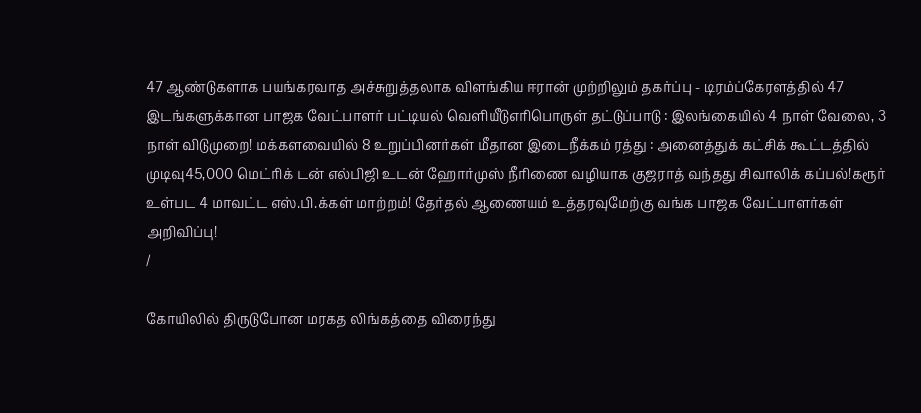47 ஆண்டுகளாக பயங்கரவாத அச்சுறுத்தலாக விளங்கிய ஈரான் முற்றிலும் தகர்ப்பு - டிரம்ப்கேரளத்தில் 47 இடங்களுக்கான பாஜக வேட்பாளர் பட்டியல் வெளியீடுஎரிபொருள் தட்டுப்பாடு : இலங்கையில் 4 நாள் வேலை, 3 நாள் விடுமுறை! மக்களவையில் 8 உறுப்பினர்கள் மீதான இடைநீக்கம் ரத்து : அனைத்துக் கட்சிக் கூட்டத்தில் முடிவு45,000 மெட்ரிக் டன் எல்பிஜி உடன் ஹோர்முஸ் நீரிணை வழியாக குஜராத் வந்தது சிவாலிக் கப்பல்!கரூர் உள்பட 4 மாவட்ட எஸ்.பி.க்கள் மாற்றம்! தேர்தல் ஆணையம் உத்தரவுமேற்கு வங்க பாஜக வேட்பாளர்கள் அறிவிப்பு!
/

கோயிலில் திருடுபோன மரகத லிங்கத்தை விரைந்து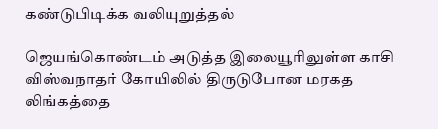கண்டுபிடிக்க வலியுறுத்தல்

ஜெயங்கொண்டம் அடுத்த இலையூரிலுள்ள காசி விஸ்வநாதர் கோயிலில் திருடுபோன மரகத லிங்கத்தை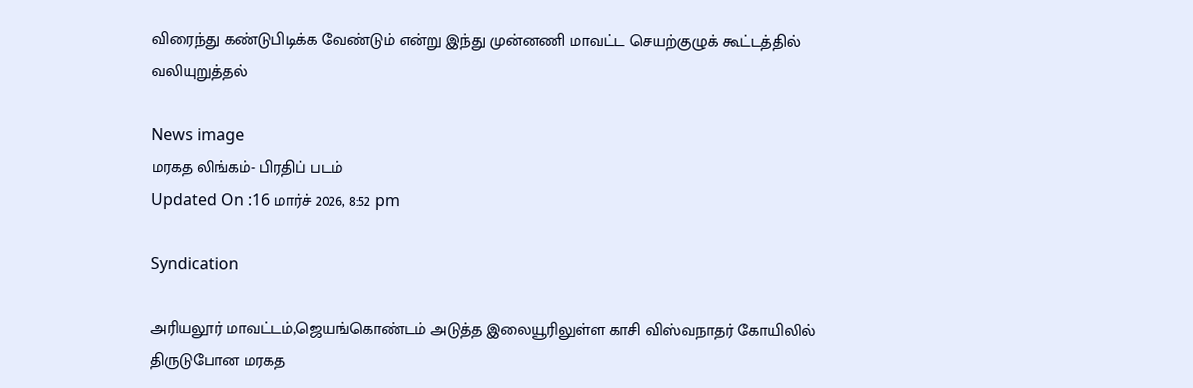விரைந்து கண்டுபிடிக்க வேண்டும் என்று இந்து முன்னணி மாவட்ட செயற்குழுக் கூட்டத்தில் வலியுறுத்தல்

News image
மரகத லிங்கம்- பிரதிப் படம்
Updated On :16 மார்ச் 2026, 8:52 pm

Syndication

அரியலூர் மாவட்டம்,ஜெயங்கொண்டம் அடுத்த இலையூரிலுள்ள காசி விஸ்வநாதர் கோயிலில் திருடுபோன மரகத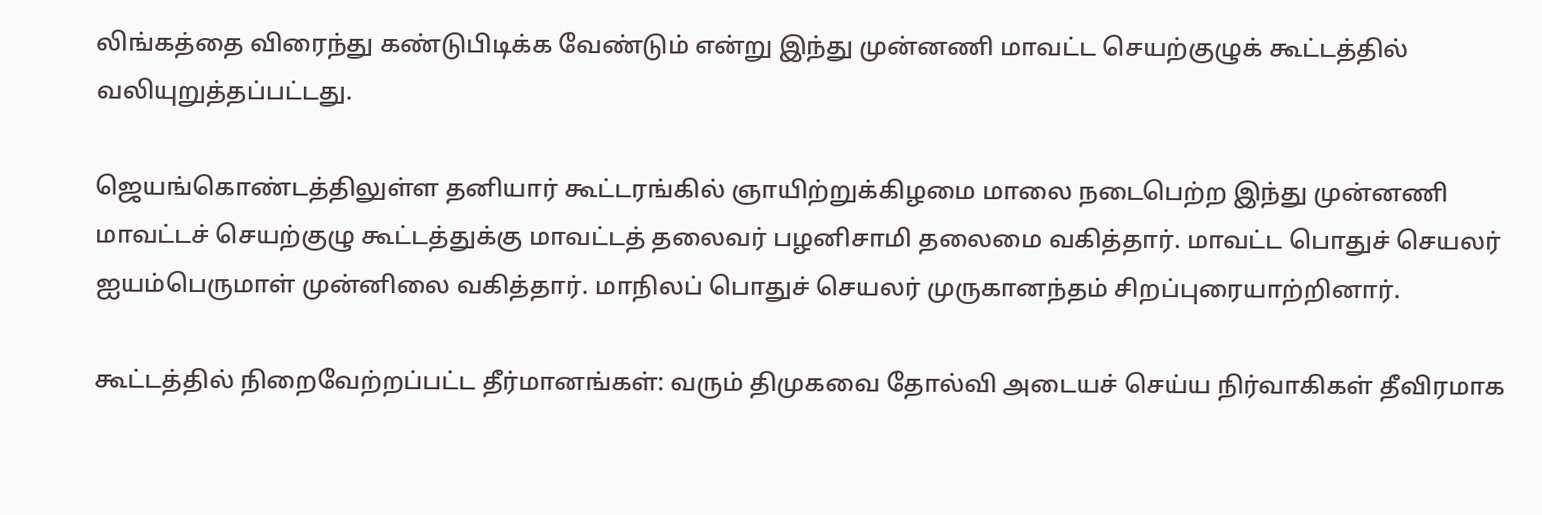லிங்கத்தை விரைந்து கண்டுபிடிக்க வேண்டும் என்று இந்து முன்னணி மாவட்ட செயற்குழுக் கூட்டத்தில் வலியுறுத்தப்பட்டது.

ஜெயங்கொண்டத்திலுள்ள தனியார் கூட்டரங்கில் ஞாயிற்றுக்கிழமை மாலை நடைபெற்ற இந்து முன்னணி மாவட்டச் செயற்குழு கூட்டத்துக்கு மாவட்டத் தலைவர் பழனிசாமி தலைமை வகித்தார். மாவட்ட பொதுச் செயலர் ஐயம்பெருமாள் முன்னிலை வகித்தார். மாநிலப் பொதுச் செயலர் முருகானந்தம் சிறப்புரையாற்றினார்.

கூட்டத்தில் நிறைவேற்றப்பட்ட தீர்மானங்கள்: வரும் திமுகவை தோல்வி அடையச் செய்ய நிர்வாகிகள் தீவிரமாக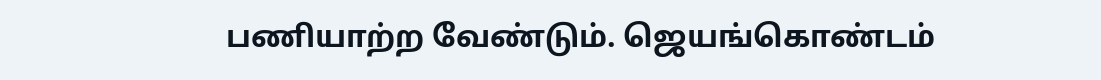பணியாற்ற வேண்டும். ஜெயங்கொண்டம்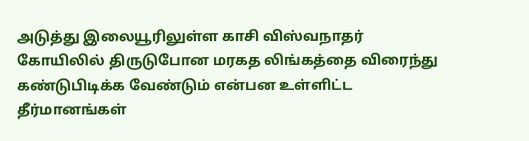அடுத்து இலையூரிலுள்ள காசி விஸ்வநாதர் கோயிலில் திருடுபோன மரகத லிங்கத்தை விரைந்து கண்டுபிடிக்க வேண்டும் என்பன உள்ளிட்ட தீர்மானங்கள்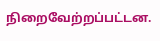நிறைவேற்றப்பட்டன.